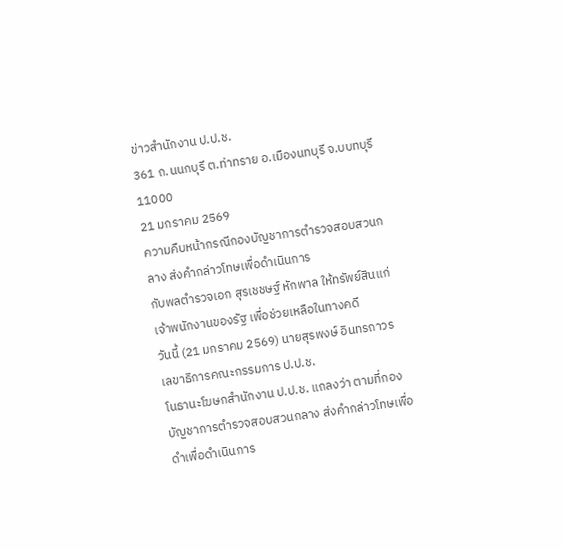ข่าวสำนักงาน ป.ป.ช.
361 ถ.นนกบุรี ต.ท่าทราย อ.เมืองนทบุรี จ.บบทบุรี 11000
21 มกราคม 2569
ความคืบหน้ากรณีกองบัญชาการตำรวจสอบสวนกลาง ส่งคำกล่าวโทษเพื่อดำเนินการ
กับพลตำรวจเอก สุรเชชษฐ์ หักพาล ให้ทรัพย์สินแก่เจ้าพนักงานของรัฐ เพื่อช่วยเหลือในทางคดี
วันนี้ (21 มกราคม 2569) นายสุรพงษ์ อินทรถาวร เลขาธิการคณะกรรมการ ป.ป.ช.
โนธานะโฆษกสำนักงาน ป.ป.ช. แถลงว่า ตามที่กองบัญชาการตำรวจสอบสวนกลาง ส่งคำกล่าวโทษเพื่อดำเพื่อดำเนินการ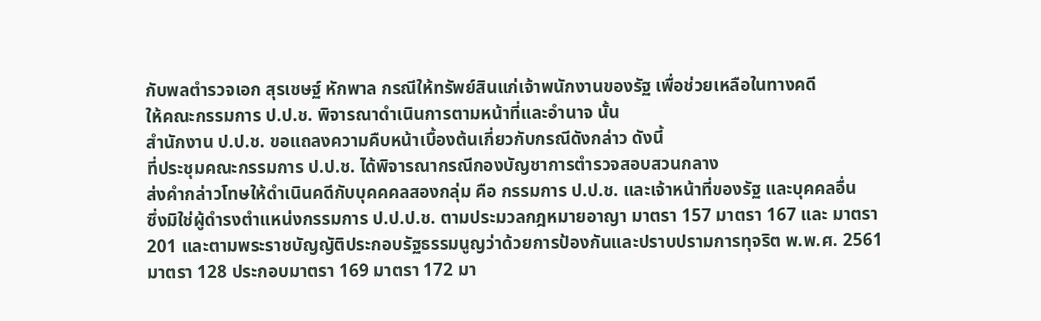กับพลตำรวจเอก สุรเชษฐ์ หักพาล กรณีให้ทรัพย์สินแก่เจ้าพนักงานของรัฐ เพื่อช่วยเหลือในทางคดี
ให้คณะกรรมการ ป.ป.ช. พิจารณาดำเนินการตามหน้าที่และอำนาจ นั้น
สำนักงาน ป.ป.ช. ขอแถลงความคืบหน้าเบื้องต้นเกี่ยวกับกรณีดังกล่าว ดังนี้
ที่ประชุมคณะกรรมการ ป.ป.ช. ได้พิจารณากรณีกองบัญชาการตำรวจสอบสวนกลาง
ส่งคำกล่าวโทษให้ดำเนินคดีกับบุคคคลสองกลุ่ม คือ กรรมการ ป.ป.ช. และเจ้าหน้าที่ของรัฐ และบุคคลอื่น
ซึ่งมิใช่ผู้ดำรงตำแหน่งกรรมการ ป.ป.ป.ช. ตามประมวลกฎหมายอาญา มาตรา 157 มาตรา 167 และ มาตรา
201 และตามพระราชบัญญัติประกอบรัฐธรรมนูญว่าด้วยการป้องกันและปราบปรามการทุจริต พ.พ.ศ. 2561
มาตรา 128 ประกอบมาตรา 169 มาตรา 172 มา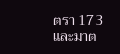ตรา 173 และมาต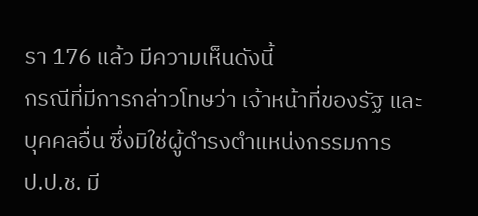รา 176 แล้ว มีความเห็นดังนี้
กรณีที่มีการกล่าวโทษว่า เจ้าหน้าที่ของรัฐ และบุคคลอื่น ซึ่งมิใช่ผู้ดำรงตำแหน่งกรรมการ
ป.ป.ช. มี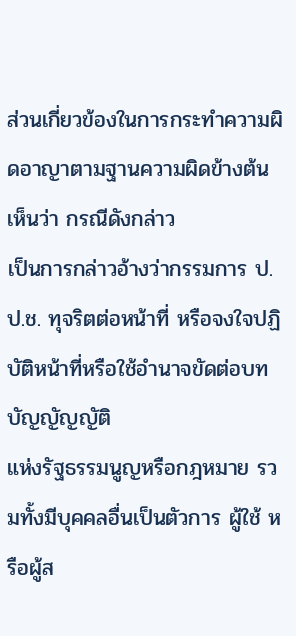ส่วนเกี่ยวข้องในการกระทำความผิดอาญาตามฐานความผิดข้างต้น เห็นว่า กรณีดังกล่าว
เป็นการกล่าวอ้างว่ากรรมการ ป.ป.ช. ทุจริตต่อหน้าที่ หรือจงใจปฏิบัติหน้าที่หรือใช้อำนาจขัดต่อบทบัญญัญญัติ
แห่งรัฐธรรมนูญหรือกฎหมาย รวมทั้งมีบุคคลอื่นเป็นตัวการ ผู้ใช้ หรือผู้ส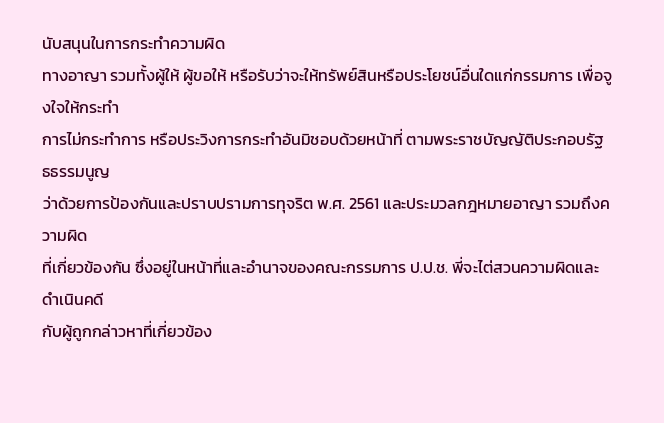นับสนุนในการกระทำความผิด
ทางอาญา รวมทั้งผู้ให้ ผู้ขอให้ หรือรับว่าจะให้ทรัพย์สินหรือประโยชน์อื่นใดแก่กรรมการ เพื่อจูงใจให้กระทำ
การไม่กระทำการ หรือประวิงการกระทำอันมิชอบด้วยหน้าที่ ตามพระราชบัญญัติประกอบรัฐธธรรมนูญ
ว่าด้วยการป้องกันและปราบปรามการทุจริต พ.ศ. 2561 และประมวลกฎหมายอาญา รวมถึงความผิด
ที่เกี่ยวข้องกัน ซึ่งอยู่ในหน้าที่และอำนาจของคณะกรรมการ ป.ป.ช. พี่จะไต่สวนความผิดและดำเนินคดี
กับผู้ถูกกล่าวหาที่เกี่ยวข้อง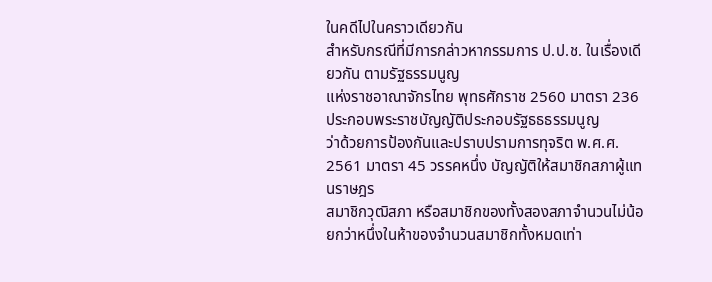ในคดีไปในคราวเดียวกัน
สำหรับกรณีที่มีการกล่าวหากรรมการ ป.ป.ช. ในเรื่องเดียวกัน ตามรัฐธรรมนูญ
แห่งราชอาณาจักรไทย พุทธศักราช 2560 มาตรา 236 ประกอบพระราชบัญญัติประกอบรัฐธธธรรมนูญ
ว่าด้วยการป้องกันและปราบปรามการทุจริต พ.ศ.ศ. 2561 มาตรา 45 วรรคหนึ่ง บัญญัติให้สมาชิกสภาผู้แทนราษฎร
สมาชิกวุฒิสภา หรือสมาชิกของทั้งสองสภาจำนวนไม่น้อยกว่าหนึ่งในห้าของจำนวนสมาชิกทั้งหมดเท่า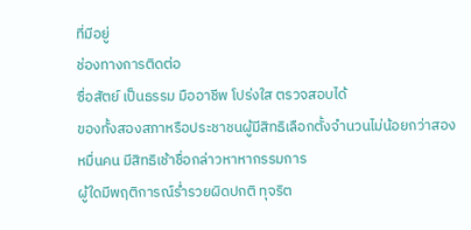ที่มีอยู่
ช่องทางการติดต่อ
ซื่อสัตย์ เป็นธรรม มืออาชีพ โปร่งใส ตรวจสอบได้
ของทั้งสองสภาหรือประชาชนผู้มีสิทธิเลือกตั้งจำนวนไม่น้อยกว่าสองหมื่นคน มีสิทธิเช้าชื่อกล่าวหาหากรรมการ
ผู้ใดมีพฤติการณ์ร่ำรวยผิดปกติ ทุจริต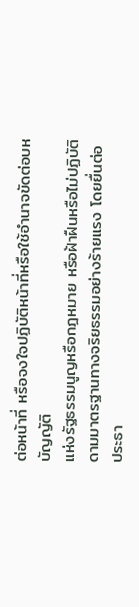ต่อหน้าที่ หรือจงใจปฏิบัติหน้าที่หรือใช้อำนาจขัดต่อบหบัญญัติ
แห่งรัฐธรรมนูญหรือกฎหมาย หรือฝ้าฝืนหรือไม่ปฏิบัติดามมาตรฐานทางจริยธรรมอย่างร้ายแรง โดยยื่นต่อ
ประธา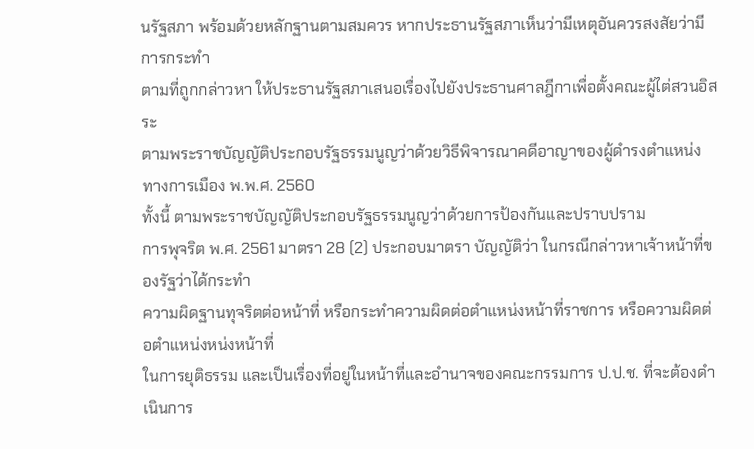นรัฐสภา พร้อมด้วยหลักฐานตามสมควร หากประธานรัฐสภาเห็นว่ามีเหตุอันควรสงสัยว่ามีการกระทำ
ตามที่ถูกกล่าวหา ให้ประธานรัฐสภาเสนอเรื่องไปยังประธานศาลฎีกาเพื่อตั้งคณะผู้ไต่สวนอิสระ
ตามพระราชบัญญัติประกอบรัฐธรรมนูญว่าด้วยวิธีพิจารณาคดีอาญาของผู้ดำรงตำแหน่งทางการเมือง พ.พ.ศ. 2560
ทั้งนี้ ตามพระราชบัญญัติประกอบรัฐธรรมนูญว่าด้วยการป้องกันและปราบปราม
การพุจริต พ.ศ. 2561 มาตรา 28 (2) ประกอบมาตรา บัญญัติว่า ในกรณีกล่าวหาเจ้าหน้าที่ของรัฐว่าได้กระทำ
ความผิดฐานทุจริตต่อหน้าที่ หรือกระทำความผิดต่อตำแหน่งหน้าที่ราชการ หรือความผิดต่อตำแหน่งหน่งหน้าที่
ในการยุติธรรม และเป็นเรื่องที่อยู่ในหน้าที่และอำนาจของคณะกรรมการ ป.ป.ช. ที่จะต้องดำเนินการ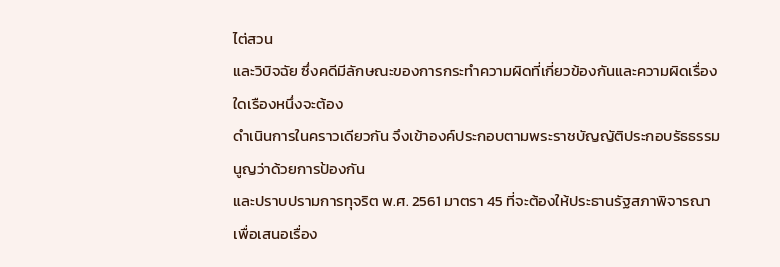ไต่สวน
และวิบิจฉัย ซึ่งคดีมีลักษณะของการกระทำความผิดที่เกี่ยวข้องกันและความผิดเรื่องใดเรืองหนึ่งจะต้อง
ดำเนินการในคราวเดียวกัน จึงเข้าองค์ประกอบตามพระราชบัญญัติประกอบรัธธรรมนูญว่าด้วยการป้องกัน
และปราบปรามการทุจริต พ.ศ. 2561 มาตรา 45 ที่จะต้องให้ประธานรัฐสภาพิจารณาเพื่อเสนอเรื่อง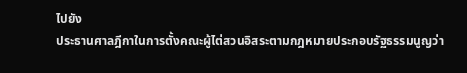ไปยัง
ประธานศาลฎีกาในการตั้งคณะผู้ไต่สวนอิสระตามกฎหมายประกอบรัฐธรรมนูญว่า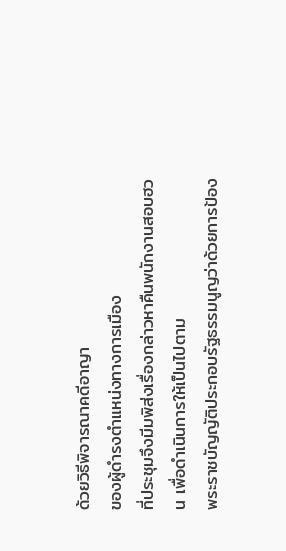ด้วยวิธีพิจารณาคดีอาญา
ของผู้ดำรงตำแหน่งทางการเมือง
ที่ประชุมจึงมีมพิส่งเรื่องกล่าวหาคืนพนักงานสอบฮวน เพื่อดำเนินการให้เป็นไปตาม
พระราชบัญญัติประกอบรัฐธรรมนูญว่าด้วยการป้อง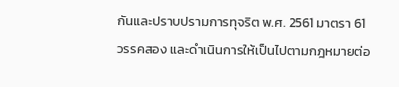กันและปราบปรามการทุจริต พ.ศ. 2561 มาตรา 61
วรรคสอง และดำเนินการให้เป็นไปตามกฎหมายต่อ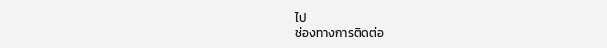ไป
ช่องทางการติดต่อ